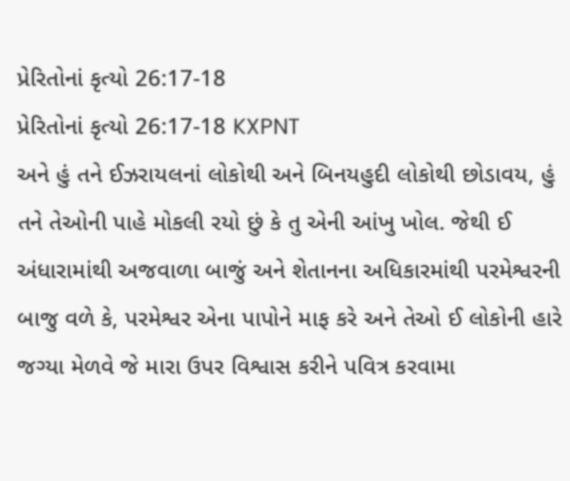પ્રેરિતોનાં કૃત્યો 26:17-18
પ્રેરિતોનાં કૃત્યો 26:17-18 KXPNT
અને હું તને ઈઝરાયલનાં લોકોથી અને બિનયહુદી લોકોથી છોડાવય, હું તને તેઓની પાહે મોકલી રયો છું કે તુ એની આંખુ ખોલ. જેથી ઈ અંધારામાંથી અજવાળા બાજું અને શેતાનના અધિકારમાંથી પરમેશ્વરની બાજુ વળે કે, પરમેશ્વર એના પાપોને માફ કરે અને તેઓ ઈ લોકોની હારે જગ્યા મેળવે જે મારા ઉપર વિશ્વાસ કરીને પવિત્ર કરવામા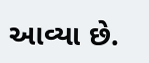આવ્યા છે.